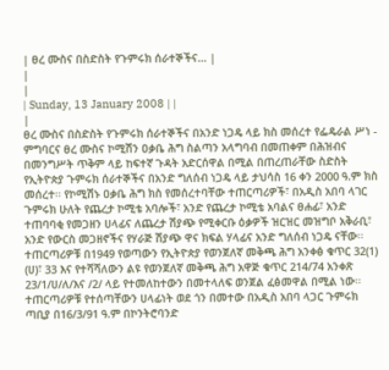| ፀረ ሙስና በስድስት የጉምሩክ ሰራተኞችና... |
|
|
| Sunday, 13 January 2008 | |
|
ፀረ ሙስና በስድስት የጉምሩክ ሰራተኞችና በአንድ ነጋዴ ላይ ክስ መሰረተ የፌዴራል ሥነ - ምግባርና ፀረ ሙስና ኮሚሽን ዐቃቤ ሕግ ስልጣን አላግባብ በመጠቀም በሕዝብና በመንግሥት ጥቅም ላይ ከፍተኛ ጉዳት አድርሰዋል በሚል በጠረጠራቸው ስድስት የኢትዮጵያ ጉምሩክ ሰራተኞችና በአንድ ግለሰብ ነጋዴ ላይ ታህሳስ 16 ቀን 2000 ዓ.ም ክስ መሰረተ፡፡ የኮሚሽኑ ዐቃቤ ሕግ ክስ የመሰረተባቸው ተጠርጣሪዎች፣ በአዲስ አበባ ላገር ጉምሩክ ሁለት የጨረታ ኮሚቴ አባሎች፣ አንድ የጨረታ ኮሚቴ አባልና ፀሐፊ፣ አንድ ተጠባባቂ የመጋዘን ሀላፊና ለጨረታ ሽያጭ የሚቀርቡ ዕቃዎች ዝርዝር መዝግቦ አቅራቢ፣ አንድ የውርስ መጋዘኖችና የሃራጅ ሽያጭ ዋና ክፍል ሃላፊና አንድ ግለሰብ ነጋዴ ናቸው፡፡ ተጠርጣሪዎቹ በ1949 የወጣውን የኢትዮጵያ የወንጀለኛ መቅጫ ሕግ አንቀፅ ቁጥር 32(1) (ሀ)፣ 33 እና የተሻሻለውን ልዩ የወንጀለኛ መቅጫ ሕግ አዋጅ ቁጥር 214/74 አንቀጽ 23/1/ሀ/ለ/እና /2/ ላይ የተመለከተውን በመተላለፍ ወንጀል ፈፅመዋል በሚል ነው፡፡ ተጠርጣሪዎቹ የተሰጣቸውን ሀላፊነት ወደ ጎን በመተው በአዲስ አበባ ላጋር ጉምሩክ ጣቢያ በ16/3/91 ዓ.ም በኮንትሮባንድ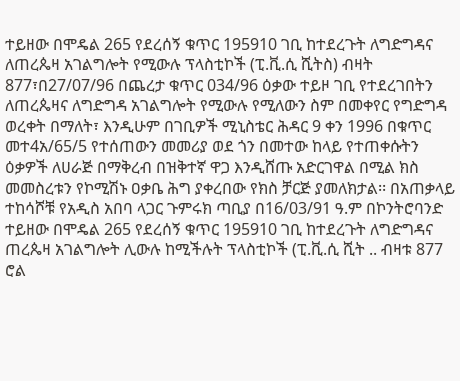ተይዘው በሞዴል 265 የደረሰኝ ቁጥር 195910 ገቢ ከተደረጉት ለግድግዳና ለጠረጴዛ አገልግሎት የሚውሉ ፕላስቲኮች (ፒ.ቪ.ሲ ሺትስ) ብዛት 877፣በ27/07/96 በጨረታ ቁጥር 034/96 ዕቃው ተይዞ ገቢ የተደረገበትን ለጠረጴዛና ለግድግዳ አገልግሎት የሚውሉ የሚለውን ስም በመቀየር የግድግዳ ወረቀት በማለት፣ እንዲሁም በገቢዎች ሚኒስቴር ሕዳር 9 ቀን 1996 በቁጥር መተ4አ/65/5 የተሰጠውን መመሪያ ወደ ጎን በመተው ከላይ የተጠቀሱትን ዕቃዎች ለሀራጅ በማቅረብ በዝቅተኛ ዋጋ እንዲሸጡ አድርገዋል በሚል ክስ መመስረቱን የኮሚሽኑ ዐቃቤ ሕግ ያቀረበው የክስ ቻርጅ ያመለክታል፡፡ በአጠቃላይ ተከሳሾቹ የአዲስ አበባ ላጋር ጉምሩክ ጣቢያ በ16/03/91 ዓ.ም በኮንትሮባንድ ተይዘው በሞዴል 265 የደረሰኝ ቁጥር 195910 ገቢ ከተደረጉት ለግድግዳና ጠረጴዛ አገልግሎት ሊውሉ ከሚችሉት ፕላስቲኮች (ፒ.ቪ.ሲ ሺት .. ብዛቱ 877 ሮል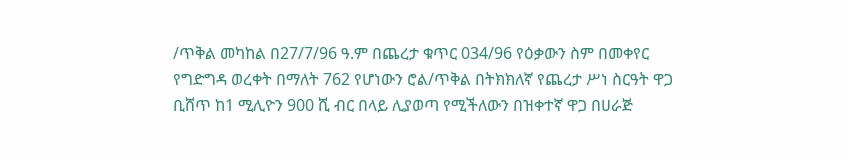/ጥቅል መካከል በ27/7/96 ዓ.ም በጨረታ ቁጥር 034/96 የዕቃውን ስም በመቀየር የግድግዳ ወረቀት በማለት 762 የሆነውን ሮል/ጥቅል በትክክለኛ የጨረታ ሥነ ስርዓት ዋጋ ቢሸጥ ከ1 ሚሊዮን 900 ሺ ብር በላይ ሊያወጣ የሚችለውን በዝቀተኛ ዋጋ በሀራጅ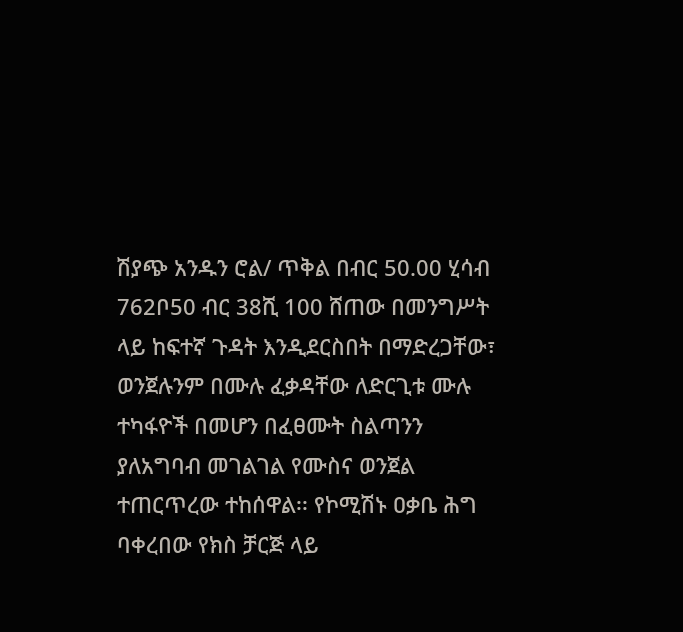ሽያጭ አንዱን ሮል/ ጥቅል በብር 50.00 ሂሳብ 762ቦ50 ብር 38ሺ 100 ሸጠው በመንግሥት ላይ ከፍተኛ ጉዳት እንዲደርስበት በማድረጋቸው፣ ወንጀሉንም በሙሉ ፈቃዳቸው ለድርጊቱ ሙሉ ተካፋዮች በመሆን በፈፀሙት ስልጣንን ያለአግባብ መገልገል የሙስና ወንጀል ተጠርጥረው ተከሰዋል፡፡ የኮሚሽኑ ዐቃቤ ሕግ ባቀረበው የክስ ቻርጅ ላይ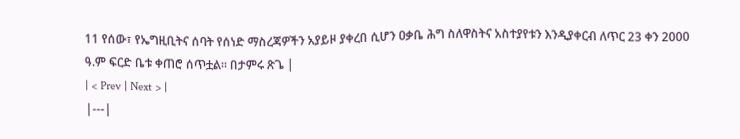11 የሰው፣ የኤግዚቢትና ሰባት የሰነድ ማስረጃዎችን አያይዞ ያቀረበ ሲሆን ዐቃቤ ሕግ ስለዋስትና አስተያየቱን እንዲያቀርብ ለጥር 23 ቀን 2000 ዓ.ም ፍርድ ቤቱ ቀጠሮ ሰጥቷል፡፡ በታምሩ ጽጌ |
| < Prev | Next > |
|---|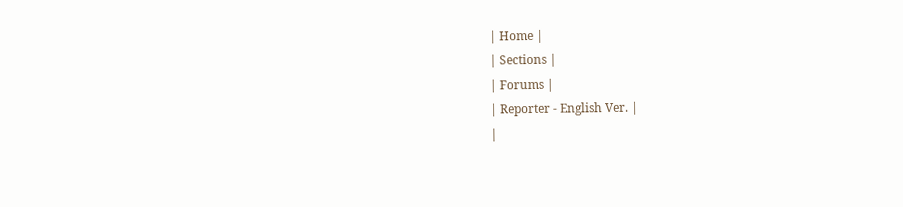| Home |
| Sections |
| Forums |
| Reporter - English Ver. |
|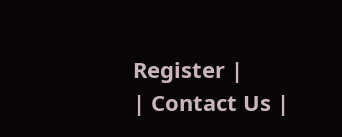Register |
| Contact Us |